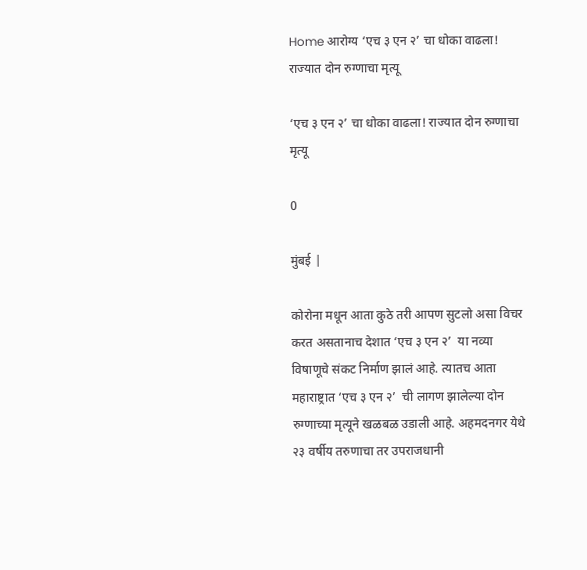Home आरोग्य ‘एच ३ एन २’ चा धोका वाढला! राज्यात दोन रुग्णाचा मृत्यू

‘एच ३ एन २’ चा धोका वाढला! राज्यात दोन रुग्णाचा मृत्यू

0

मुंबई |

कोरोना मधून आता कुठे तरी आपण सुटलो असा विचर करत असतानाच देशात ‘एच ३ एन २’  या नव्या विषाणूचे संकट निर्माण झालं आहे. त्यातच आता महाराष्ट्रात ‘एच ३ एन २’  ची लागण झालेल्या दोन रुग्णाच्या मृत्यूने खळबळ उडाली आहे. अहमदनगर येथे २३ वर्षीय तरुणाचा तर उपराजधानी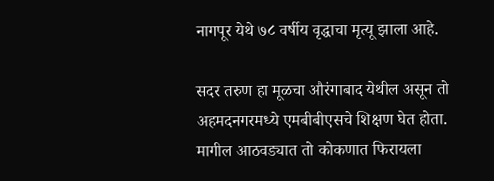नागपूर येथे ७८ वर्षीय वृद्धाचा मृत्यू झाला आहे.

सदर तरुण हा मूळचा औरंगाबाद येथील असून तो अहमदनगरमध्ये एमबीबीएसचे शिक्षण घेत होता. मागील आठवड्यात तो कोकणात फिरायला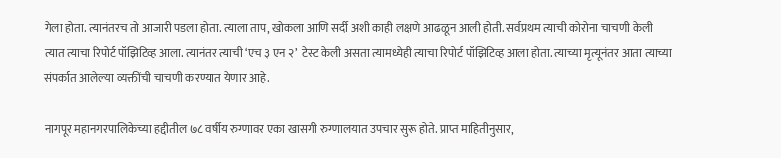गेला होता. त्यानंतरच तो आजारी पडला होता. त्याला ताप, खोकला आणि सर्दी अशी काही लक्षणे आढळून आली होती. सर्वप्रथम त्याची कोरोना चाचणी केली त्यात त्याचा रिपोर्ट पॉझिटिव्ह आला. त्यानंतर त्याची ‘एच ३ एन २’  टेस्ट केली असता त्यामध्येही त्याचा रिपोर्ट पॉझिटिव्ह आला होता. त्याच्या मृत्यूनंतर आता त्याच्या संपर्कात आलेल्या व्यक्तींची चाचणी करण्यात येणार आहे.

नागपूर महानगरपालिकेच्या हद्दीतील ७८ वर्षीय रुग्णावर एका खासगी रुग्णालयात उपचार सुरू होते. प्राप्त माहितीनुसार,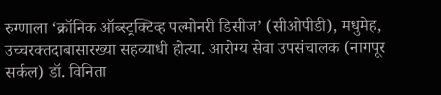रुग्णाला ‘क्रॉनिक ऑब्स्ट्रक्टिव्ह पल्मोनरी डिसीज’ (सीओपीडी), मधुमेह, उच्चरक्तदाबासारख्या सहव्याधी होत्या. आरोग्य सेवा उपसंचालक (नागपूर सर्कल) डॉ. विनिता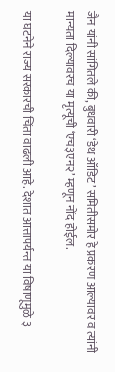जैन यांनी सांगितले की, बुधवारी ‘डेथ ऑडिट’ समितीसमोर हे प्रकरण आल्यावर व त्यांनी मान्यता दिल्यावरच या मृत्यूची ‘एच३एन२’ म्हणून नोंद होईल.

या घटनेने राज्य सरकारची चिंता वाढली आहे. देशात आत्तापर्यन्त या विषाणूमुळे ३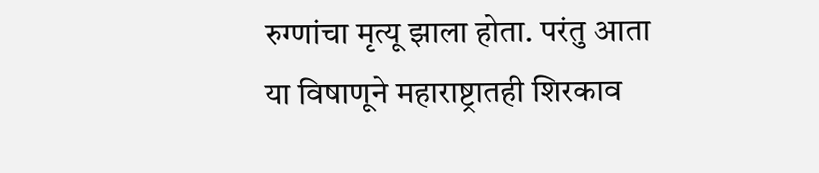रुग्णांचा मृत्यू झाला होता. परंतु आता या विषाणूने महाराष्ट्रातही शिरकाव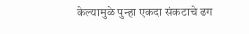केल्यामुळे पुन्हा एकदा संकटाचे ढग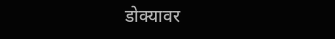डोक्यावर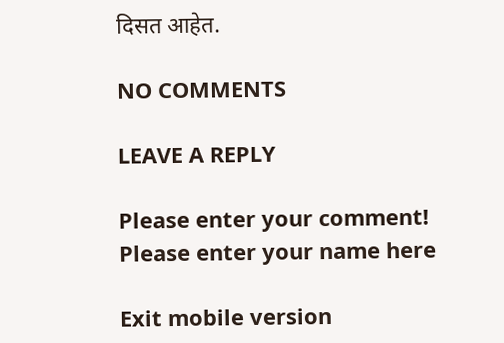दिसत आहेत.

NO COMMENTS

LEAVE A REPLY

Please enter your comment!
Please enter your name here

Exit mobile version